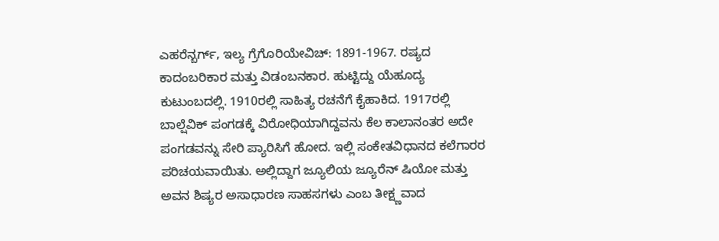ಎಹರೆನ್ಬರ್ಗ್, ಇಲ್ಯ ಗ್ರೆಗೊರಿಯೇವಿಚ್: 1891-1967. ರಷ್ಯದ ಕಾದಂಬರಿಕಾರ ಮತ್ತು ವಿಡಂಬನಕಾರ. ಹುಟ್ಟಿದ್ದು ಯೆಹೂದ್ಯ ಕುಟುಂಬದಲ್ಲಿ. 1910ರಲ್ಲಿ ಸಾಹಿತ್ಯ ರಚನೆಗೆ ಕೈಹಾಕಿದ. 1917ರಲ್ಲಿ ಬಾಲ್ಷೆವಿಕ್ ಪಂಗಡಕ್ಕೆ ವಿರೋಧಿಯಾಗಿದ್ದವನು ಕೆಲ ಕಾಲಾನಂತರ ಅದೇ ಪಂಗಡವನ್ನು ಸೇರಿ ಪ್ಯಾರಿಸಿಗೆ ಹೋದ. ಇಲ್ಲಿ ಸಂಕೇತವಿಧಾನದ ಕಲೆಗಾರರ ಪರಿಚಯವಾಯಿತು. ಅಲ್ಲಿದ್ದಾಗ ಜ್ಯೂಲಿಯ ಜ್ಯೂರೆನ್ ಷಿಯೋ ಮತ್ತು ಅವನ ಶಿಷ್ಯರ ಅಸಾಧಾರಣ ಸಾಹಸಗಳು ಎಂಬ ತೀಕ್ಷ್ಣವಾದ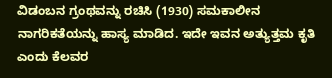ವಿಡಂಬನ ಗ್ರಂಥವನ್ನು ರಚಿಸಿ (1930) ಸಮಕಾಲೀನ ನಾಗರಿಕತೆಯನ್ನು ಹಾಸ್ಯ ಮಾಡಿದ. ಇದೇ ಇವನ ಅತ್ಯುತ್ತಮ ಕೃತಿ ಎಂದು ಕೆಲವರ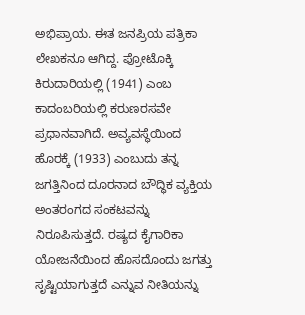ಅಭಿಪ್ರಾಯ. ಈತ ಜನಪ್ರಿಯ ಪತ್ರಿಕಾ ಲೇಖಕನೂ ಆಗಿದ್ದ. ಪ್ರೋಟೊಕ್ಕಿ ಕಿರುದಾರಿಯಲ್ಲಿ (1941) ಎಂಬ ಕಾದಂಬರಿಯಲ್ಲಿ ಕರುಣರಸವೇ ಪ್ರಧಾನವಾಗಿದೆ. ಅವ್ಯವಸ್ಥೆಯಿಂದ ಹೊರಕ್ಕೆ (1933) ಎಂಬುದು ತನ್ನ ಜಗತ್ತಿನಿಂದ ದೂರನಾದ ಬೌದ್ಧಿಕ ವ್ಯಕ್ತಿಯ ಅಂತರಂಗದ ಸಂಕಟವನ್ನು ನಿರೂಪಿಸುತ್ತದೆ. ರಷ್ಯದ ಕೈಗಾರಿಕಾ ಯೋಜನೆಯಿಂದ ಹೊಸದೊಂದು ಜಗತ್ತು ಸೃಷ್ಟಿಯಾಗುತ್ತದೆ ಎನ್ನುವ ನೀತಿಯನ್ನು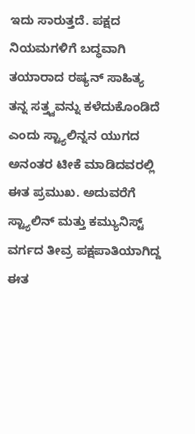ಇದು ಸಾರುತ್ತದೆ. ಪಕ್ಷದ ನಿಯಮಗಳಿಗೆ ಬದ್ಧವಾಗಿ ತಯಾರಾದ ರಷ್ಯನ್ ಸಾಹಿತ್ಯ ತನ್ನ ಸತ್ತ್ವವನ್ನು ಕಳೆದುಕೊಂಡಿದೆ ಎಂದು ಸ್ಟ್ಯಾಲಿನ್ನನ ಯುಗದ ಅನಂತರ ಟೀಕೆ ಮಾಡಿದವರಲ್ಲಿ ಈತ ಪ್ರಮುಖ. ಅದುವರೆಗೆ ಸ್ಟ್ಯಾಲಿನ್ ಮತ್ತು ಕಮ್ಯುನಿಸ್ಟ್‌ ವರ್ಗದ ತೀವ್ರ ಪಕ್ಷಪಾತಿಯಾಗಿದ್ದ ಈತ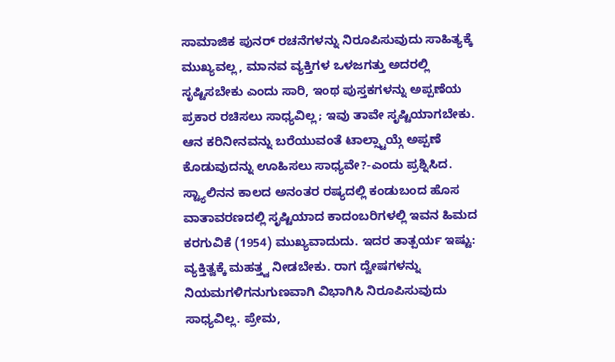ಸಾಮಾಜಿಕ ಪುನರ್ ರಚನೆಗಳನ್ನು ನಿರೂಪಿಸುವುದು ಸಾಹಿತ್ಯಕ್ಕೆ ಮುಖ್ಯವಲ್ಲ, ಮಾನವ ವ್ಯಕ್ತಿಗಳ ಒಳಜಗತ್ತು ಅದರಲ್ಲಿ ಸೃಷ್ಟಿಸಬೇಕು ಎಂದು ಸಾರಿ, ಇಂಥ ಪುಸ್ತಕಗಳನ್ನು ಅಪ್ಪಣೆಯ ಪ್ರಕಾರ ರಚಿಸಲು ಸಾಧ್ಯವಿಲ್ಲ; ಇವು ತಾವೇ ಸೃಷ್ಟಿಯಾಗಬೇಕು. ಆನ ಕರಿನೀನವನ್ನು ಬರೆಯುವಂತೆ ಟಾಲ್ಸ್ಟಾಯ್ಗೆ ಅಪ್ಪಣೆ ಕೊಡುವುದನ್ನು ಊಹಿಸಲು ಸಾಧ್ಯವೇ?-ಎಂದು ಪ್ರಶ್ನಿಸಿದ. ಸ್ಟ್ಯಾಲಿನನ ಕಾಲದ ಅನಂತರ ರಷ್ಯದಲ್ಲಿ ಕಂಡುಬಂದ ಹೊಸ ವಾತಾವರಣದಲ್ಲಿ ಸೃಷ್ಟಿಯಾದ ಕಾದಂಬರಿಗಳಲ್ಲಿ ಇವನ ಹಿಮದ ಕರಗುವಿಕೆ (1954) ಮುಖ್ಯವಾದುದು. ಇದರ ತಾತ್ಪರ್ಯ ಇಷ್ಟು: ವ್ಯಕ್ತಿತ್ವಕ್ಕೆ ಮಹತ್ತ್ವ ನೀಡಬೇಕು. ರಾಗ ದ್ವೇಷಗಳನ್ನು ನಿಯಮಗಳಿಗನುಗುಣವಾಗಿ ವಿಭಾಗಿಸಿ ನಿರೂಪಿಸುವುದು ಸಾಧ್ಯವಿಲ್ಲ. ಪ್ರೇಮ,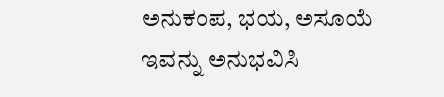ಅನುಕಂಪ, ಭಯ, ಅಸೂಯೆ ಇವನ್ನು ಅನುಭವಿಸಿ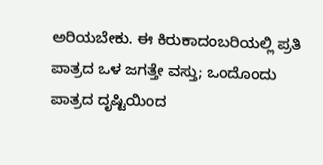ಅರಿಯಬೇಕು. ಈ ಕಿರುಕಾದಂಬರಿಯಲ್ಲಿ ಪ್ರತಿ ಪಾತ್ರದ ಒಳ ಜಗತ್ತೇ ವಸ್ತು; ಒಂದೊಂದು ಪಾತ್ರದ ದೃಷ್ಟಿಯಿಂದ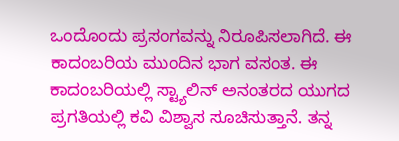ಒಂದೊಂದು ಪ್ರಸಂಗವನ್ನು ನಿರೂಪಿಸಲಾಗಿದೆ. ಈ ಕಾದಂಬರಿಯ ಮುಂದಿನ ಭಾಗ ವಸಂತ. ಈ ಕಾದಂಬರಿಯಲ್ಲಿ ಸ್ಟ್ಯಾಲಿನ್ ಅನಂತರದ ಯುಗದ ಪ್ರಗತಿಯಲ್ಲಿ ಕವಿ ವಿಶ್ವಾಸ ಸೂಚಿಸುತ್ತಾನೆ. ತನ್ನ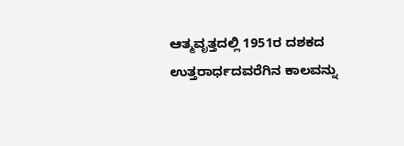ಆತ್ಮವೃತ್ತದಲ್ಲಿ 1951ರ ದಶಕದ ಉತ್ತರಾರ್ಧದವರೆಗಿನ ಕಾಲವನ್ನು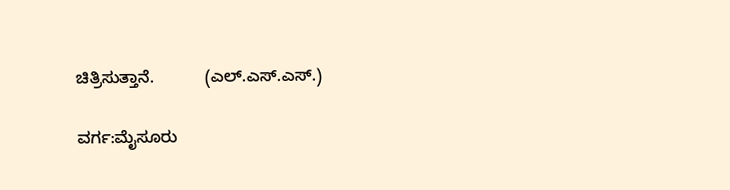ಚಿತ್ರಿಸುತ್ತಾನೆ.           (ಎಲ್.ಎಸ್.ಎಸ್.)

ವರ್ಗ:ಮೈಸೂರು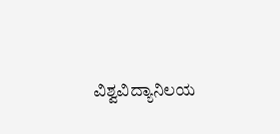ವಿಶ್ವವಿದ್ಯಾನಿಲಯ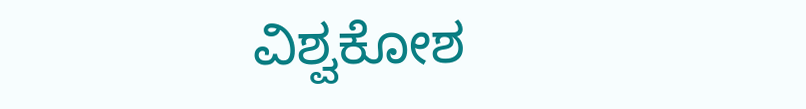ವಿಶ್ವಕೋಶ